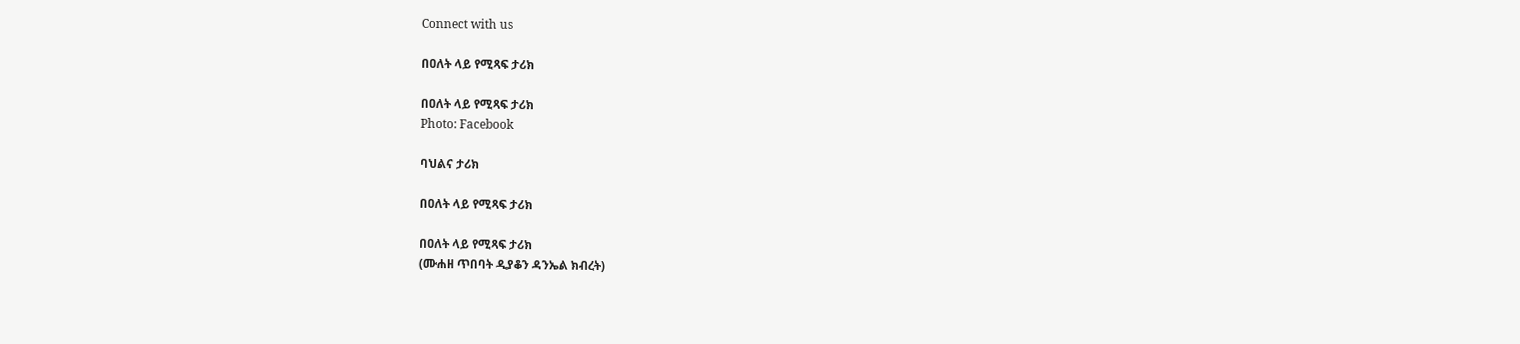Connect with us

በዐለት ላይ የሚጻፍ ታሪክ

በዐለት ላይ የሚጻፍ ታሪክ
Photo: Facebook

ባህልና ታሪክ

በዐለት ላይ የሚጻፍ ታሪክ

በዐለት ላይ የሚጻፍ ታሪክ
(ሙሐዘ ጥበባት ዲያቆን ዳንኤል ክብረት)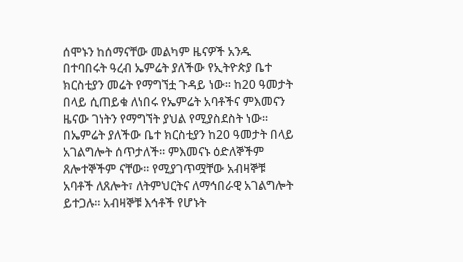ሰሞኑን ከሰማናቸው መልካም ዜናዎች አንዱ በተባበሩት ዓረብ ኤምሬት ያለችው የኢትዮጵያ ቤተ ክርስቲያን መሬት የማግኘቷ ጉዳይ ነው፡፡ ከ20 ዓመታት በላይ ሲጠይቁ ለነበሩ የኤምሬት አባቶችና ምእመናን ዜናው ገነትን የማግኘት ያህል የሚያስደስት ነው፡፡
በኤምሬት ያለችው ቤተ ክርስቲያን ከ20 ዓመታት በላይ አገልግሎት ሰጥታለች፡፡ ምእመናኑ ዕድለኞችም ጸሎተኞችም ናቸው፡፡ የሚያገጥሟቸው አብዛኞቹ አባቶች ለጸሎት፣ ለትምህርትና ለማኅበራዊ አገልግሎት ይተጋሉ፡፡ አብዛኞቹ እኅቶች የሆኑት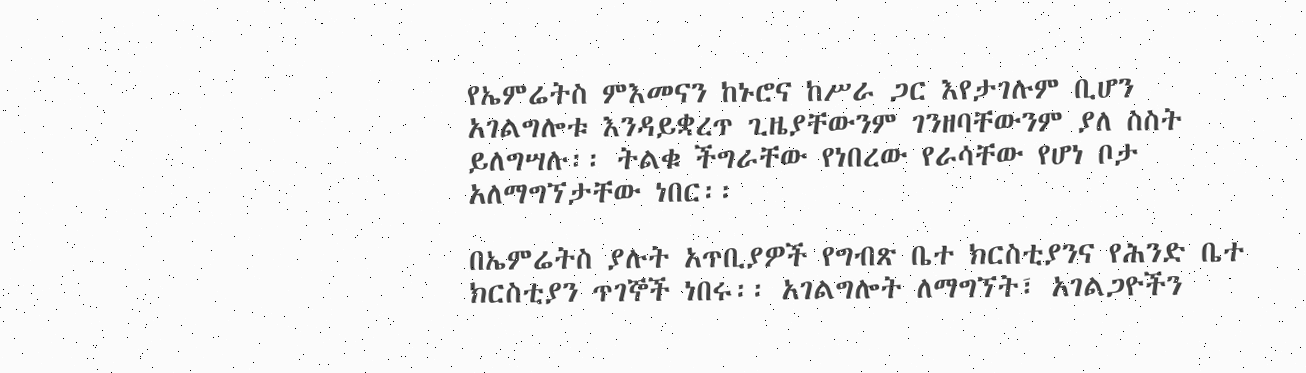የኤምሬትስ ምእመናን ከኑሮና ከሥራ ጋር እየታገሉም ቢሆን አገልግሎቱ እንዳይቋረጥ ጊዜያቸውንም ገንዘባቸውንም ያለ ስስት ይለግሣሉ፡፡ ትልቁ ችግራቸው የነበረው የራሳቸው የሆነ ቦታ አለማግኘታቸው ነበር፡፡

በኤምሬትስ ያሉት አጥቢያዎች የግብጽ ቤተ ክርስቲያንና የሕንድ ቤተ ክርስቲያን ጥገኞች ነበሩ፡፡ አገልግሎት ለማግኘት፣ አገልጋዮችን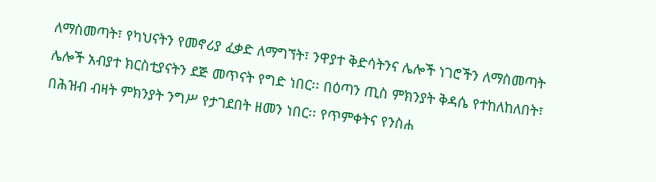ለማስመጣት፣ የካህናትን የመኖሪያ ፈቃድ ለማግኘት፣ ንዋያተ ቅድሳትንና ሌሎች ነገሮችን ለማስመጣት ሌሎች አብያተ ክርስቲያናትን ደጅ መጥናት የግድ ነበር፡፡ በዕጣን ጢስ ምክንያት ቅዳሴ የተከለከለበት፣ በሕዝብ ብዛት ምክንያት ንግሥ የታገደበት ዘመን ነበር፡፡ የጥምቀትና የንስሐ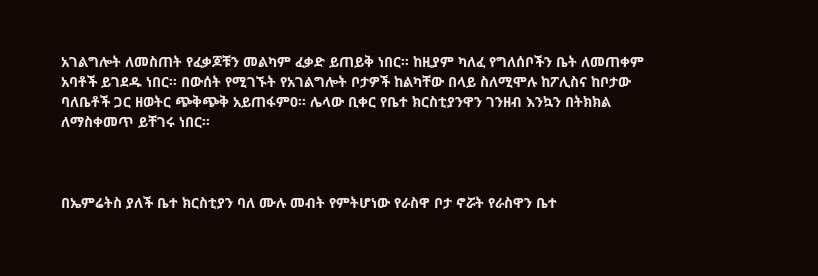አገልግሎት ለመስጠት የፈቃጆቹን መልካም ፈቃድ ይጠይቅ ነበር፡፡ ከዚያም ካለፈ የግለሰቦችን ቤት ለመጠቀም አባቶች ይገደዱ ነበር፡፡ በውሰት የሚገኙት የአገልግሎት ቦታዎች ከልካቸው በላይ ስለሚሞሉ ከፖሊስና ከቦታው ባለቤቶች ጋር ዘወትር ጭቅጭቅ አይጠፋም0፡፡ ሌላው ቢቀር የቤተ ክርስቲያንዋን ገንዘብ እንኳን በትክክል ለማስቀመጥ ይቸገሩ ነበር፡፡



በኤምሬትስ ያለች ቤተ ክርስቲያን ባለ ሙሉ መብት የምትሆነው የራስዋ ቦታ ኖሯት የራስዋን ቤተ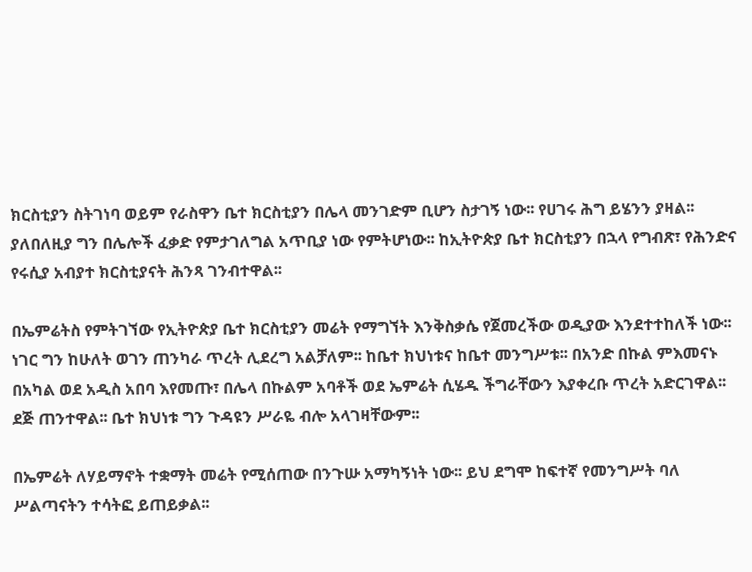ክርስቲያን ስትገነባ ወይም የራስዋን ቤተ ክርስቲያን በሌላ መንገድም ቢሆን ስታገኝ ነው፡፡ የሀገሩ ሕግ ይሄንን ያዛል፡፡ ያለበለዚያ ግን በሌሎች ፈቃድ የምታገለግል አጥቢያ ነው የምትሆነው፡፡ ከኢትዮጵያ ቤተ ክርስቲያን በኋላ የግብጽ፣ የሕንድና የሩሲያ አብያተ ክርስቲያናት ሕንጻ ገንብተዋል፡፡

በኤምሬትስ የምትገኘው የኢትዮጵያ ቤተ ክርስቲያን መሬት የማግኘት እንቅስቃሴ የጀመረችው ወዲያው እንደተተከለች ነው፡፡ ነገር ግን ከሁለት ወገን ጠንካራ ጥረት ሊደረግ አልቻለም፡፡ ከቤተ ክህነቱና ከቤተ መንግሥቱ፡፡ በአንድ በኩል ምእመናኑ በአካል ወደ አዲስ አበባ እየመጡ፣ በሌላ በኩልም አባቶች ወደ ኤምሬት ሲሄዱ ችግራቸውን እያቀረቡ ጥረት አድርገዋል፡፡ ደጅ ጠንተዋል፡፡ ቤተ ክህነቱ ግን ጉዳዩን ሥራዬ ብሎ አላገዛቸውም፡፡

በኤምሬት ለሃይማኖት ተቋማት መሬት የሚሰጠው በንጉሡ አማካኝነት ነው፡፡ ይህ ደግሞ ከፍተኛ የመንግሥት ባለ ሥልጣናትን ተሳትፎ ይጠይቃል፡፡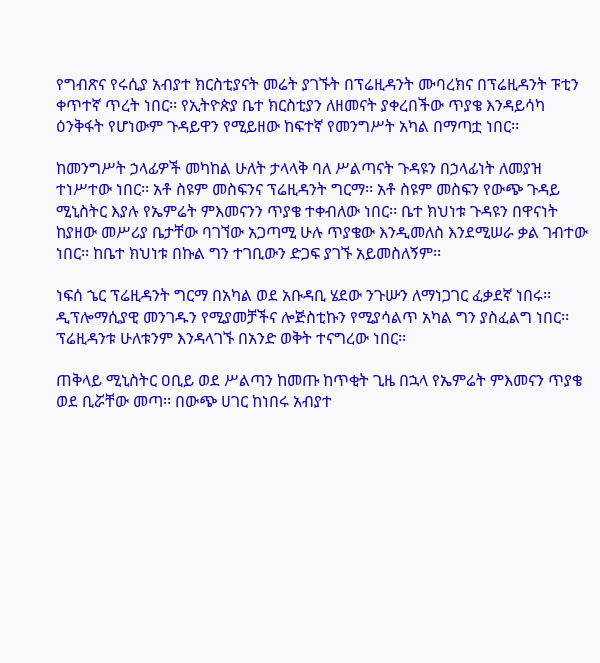የግብጽና የሩሲያ አብያተ ክርስቲያናት መሬት ያገኙት በፕሬዚዳንት ሙባረክና በፕሬዚዳንት ፑቲን ቀጥተኛ ጥረት ነበር፡፡ የኢትዮጵያ ቤተ ክርስቲያን ለዘመናት ያቀረበችው ጥያቄ እንዳይሳካ ዕንቅፋት የሆነውም ጉዳይዋን የሚይዘው ከፍተኛ የመንግሥት አካል በማጣቷ ነበር፡፡

ከመንግሥት ኃላፊዎች መካከል ሁለት ታላላቅ ባለ ሥልጣናት ጉዳዩን በኃላፊነት ለመያዝ ተነሥተው ነበር፡፡ አቶ ስዩም መስፍንና ፕሬዚዳንት ግርማ፡፡ አቶ ስዩም መስፍን የውጭ ጉዳይ ሚኒስትር እያሉ የኤምሬት ምእመናንን ጥያቄ ተቀብለው ነበር፡፡ ቤተ ክህነቱ ጉዳዩን በዋናነት ከያዘው መሥሪያ ቤታቸው ባገኘው አጋጣሚ ሁሉ ጥያቄው እንዲመለስ እንደሚሠራ ቃል ገብተው ነበር፡፡ ከቤተ ክህነቱ በኩል ግን ተገቢውን ድጋፍ ያገኙ አይመስለኝም፡፡

ነፍሰ ኄር ፕሬዚዳንት ግርማ በአካል ወደ አቡዳቢ ሄደው ንጉሡን ለማነጋገር ፈቃደኛ ነበሩ፡፡ ዲፕሎማሲያዊ መንገዱን የሚያመቻችና ሎጅስቲኩን የሚያሳልጥ አካል ግን ያስፈልግ ነበር፡፡ ፕሬዚዳንቱ ሁለቱንም እንዳላገኙ በአንድ ወቅት ተናግረው ነበር፡፡

ጠቅላይ ሚኒስትር ዐቢይ ወደ ሥልጣን ከመጡ ከጥቂት ጊዜ በኋላ የኤምሬት ምእመናን ጥያቄ ወደ ቢሯቸው መጣ፡፡ በውጭ ሀገር ከነበሩ አብያተ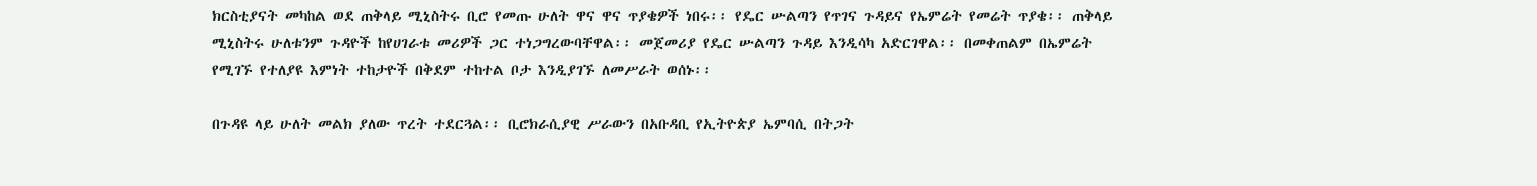ክርስቲያናት መካከል ወደ ጠቅላይ ሚኒስትሩ ቢሮ የመጡ ሁለት ዋና ዋና ጥያቄዎች ነበሩ፡፡ የዴር ሡልጣን የጥገና ጉዳይና የኤምሬት የመሬት ጥያቄ፡፡ ጠቅላይ ሚኒስትሩ ሁለቱንም ጉዳዮች ከየሀገራቱ መሪዎች ጋር ተነጋግረውባቸዋል፡፡ መጀመሪያ የዴር ሡልጣን ጉዳይ እንዲሳካ አድርገዋል፡፡ በመቀጠልም በኤምሬት የሚገኙ የተለያዩ እምነት ተከታዮች በቅደም ተከተል ቦታ እንዲያገኙ ለመሥራት ወሰኑ፡፡

በጉዳዩ ላይ ሁለት መልክ ያለው ጥረት ተደርጓል፡፡ ቢሮክራሲያዊ ሥራውን በአቡዳቢ የኢትዮጵያ ኤምባሲ በትጋት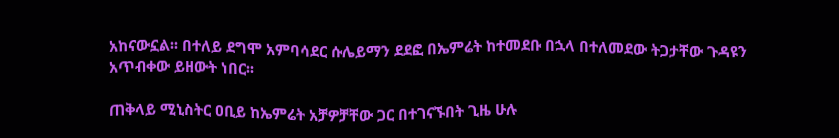አከናውኗል፡፡ በተለይ ደግሞ አምባሳደር ሱሌይማን ደደፎ በኤምሬት ከተመደቡ በኋላ በተለመደው ትጋታቸው ጉዳዩን አጥብቀው ይዘውት ነበር፡፡

ጠቅላይ ሚኒስትር ዐቢይ ከኤምሬት አቻዎቻቸው ጋር በተገናኙበት ጊዜ ሁሉ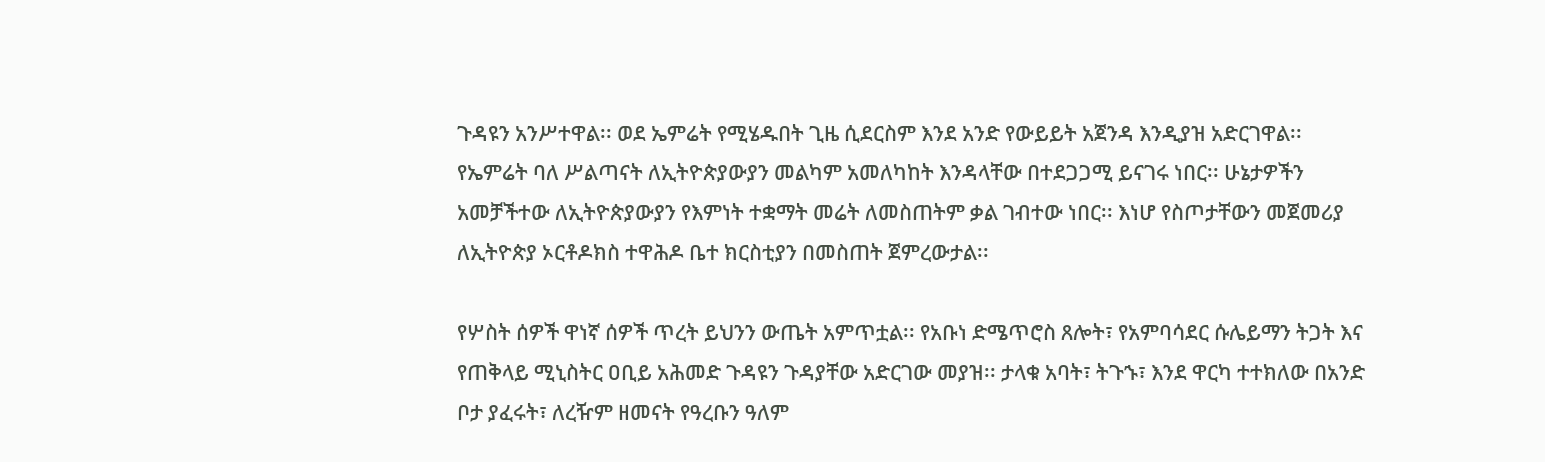ጉዳዩን አንሥተዋል፡፡ ወደ ኤምሬት የሚሄዱበት ጊዜ ሲደርስም እንደ አንድ የውይይት አጀንዳ እንዲያዝ አድርገዋል፡፡ የኤምሬት ባለ ሥልጣናት ለኢትዮጵያውያን መልካም አመለካከት እንዳላቸው በተደጋጋሚ ይናገሩ ነበር፡፡ ሁኔታዎችን አመቻችተው ለኢትዮጵያውያን የእምነት ተቋማት መሬት ለመስጠትም ቃል ገብተው ነበር፡፡ እነሆ የስጦታቸውን መጀመሪያ ለኢትዮጵያ ኦርቶዶክስ ተዋሕዶ ቤተ ክርስቲያን በመስጠት ጀምረውታል፡፡

የሦስት ሰዎች ዋነኛ ሰዎች ጥረት ይህንን ውጤት አምጥቷል፡፡ የአቡነ ድሜጥሮስ ጸሎት፣ የአምባሳደር ሱሌይማን ትጋት እና የጠቅላይ ሚኒስትር ዐቢይ አሕመድ ጉዳዩን ጉዳያቸው አድርገው መያዝ፡፡ ታላቁ አባት፣ ትጉኁ፣ እንደ ዋርካ ተተክለው በአንድ ቦታ ያፈሩት፣ ለረዥም ዘመናት የዓረቡን ዓለም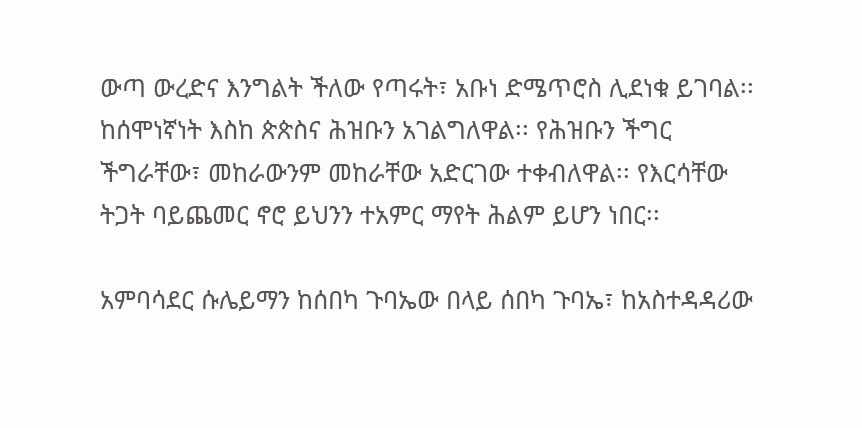ውጣ ውረድና እንግልት ችለው የጣሩት፣ አቡነ ድሜጥሮስ ሊደነቁ ይገባል፡፡ ከሰሞነኛነት እስከ ጵጵስና ሕዝቡን አገልግለዋል፡፡ የሕዝቡን ችግር ችግራቸው፣ መከራውንም መከራቸው አድርገው ተቀብለዋል፡፡ የእርሳቸው ትጋት ባይጨመር ኖሮ ይህንን ተአምር ማየት ሕልም ይሆን ነበር፡፡

አምባሳደር ሱሌይማን ከሰበካ ጉባኤው በላይ ሰበካ ጉባኤ፣ ከአስተዳዳሪው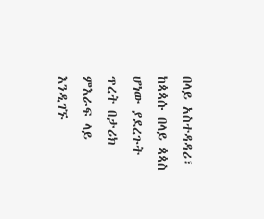በላይ አስተዳዳሪ፣ ከጳጳሱ በላይ ጳጳስ ሆነው ያደረጉት ጥረት በታሪክ ምእራፍ ላይ እንዲገኙ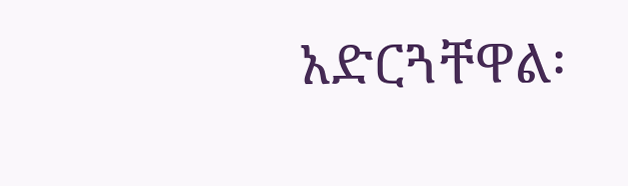አድርጓቸዋል፡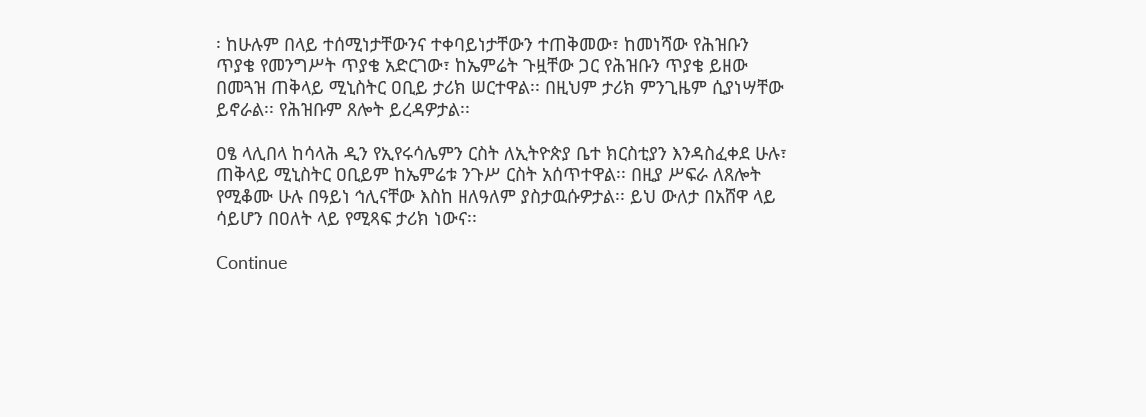፡ ከሁሉም በላይ ተሰሚነታቸውንና ተቀባይነታቸውን ተጠቅመው፣ ከመነሻው የሕዝቡን ጥያቄ የመንግሥት ጥያቄ አድርገው፣ ከኤምሬት ጉዟቸው ጋር የሕዝቡን ጥያቄ ይዘው በመጓዝ ጠቅላይ ሚኒስትር ዐቢይ ታሪክ ሠርተዋል፡፡ በዚህም ታሪክ ምንጊዜም ሲያነሣቸው ይኖራል፡፡ የሕዝቡም ጸሎት ይረዳዎታል፡፡

ዐፄ ላሊበላ ከሳላሕ ዲን የኢየሩሳሌምን ርስት ለኢትዮጵያ ቤተ ክርስቲያን እንዳስፈቀደ ሁሉ፣ ጠቅላይ ሚኒስትር ዐቢይም ከኤምሬቱ ንጉሥ ርስት አሰጥተዋል፡፡ በዚያ ሥፍራ ለጸሎት የሚቆሙ ሁሉ በዓይነ ኅሊናቸው እስከ ዘለዓለም ያስታዉሱዎታል፡፡ ይህ ውለታ በአሸዋ ላይ ሳይሆን በዐለት ላይ የሚጻፍ ታሪክ ነውና፡፡

Continue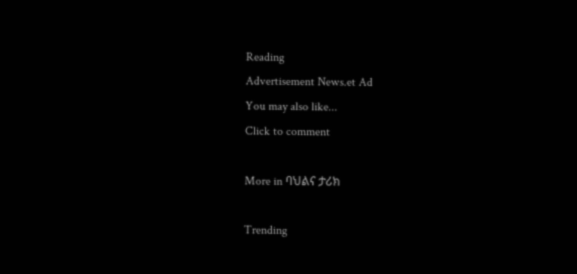Reading
Advertisement News.et Ad
You may also like...
Click to comment

More in ባህልና ታሪክ

Trending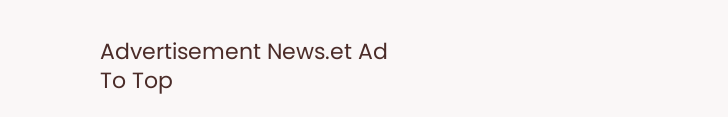Advertisement News.et Ad
To Top